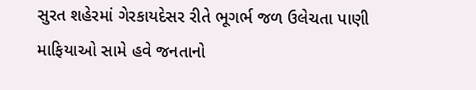સુરત શહેરમાં ગેરકાયદેસર રીતે ભૂગર્ભ જળ ઉલેચતા પાણી માફિયાઓ સામે હવે જનતાનો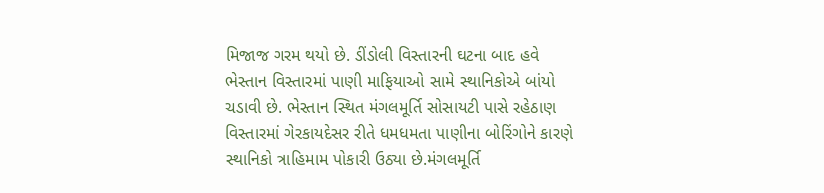મિજાજ ગરમ થયો છે. ડીંડોલી વિસ્તારની ઘટના બાદ હવે ભેસ્તાન વિસ્તારમાં પાણી માફિયાઓ સામે સ્થાનિકોએ બાંયો ચડાવી છે. ભેસ્તાન સ્થિત મંગલમૂર્તિ સોસાયટી પાસે રહેઠાણ વિસ્તારમાં ગેરકાયદેસર રીતે ધમધમતા પાણીના બોરિંગોને કારણે સ્થાનિકો ત્રાહિમામ પોકારી ઉઠ્યા છે.મંગલમૂર્તિ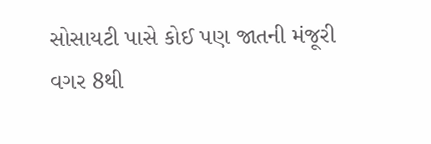સોસાયટી પાસે કોઈ પણ જાતની મંજૂરી વગર 8થી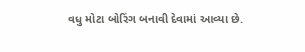વધુ મોટા બોરિંગ બનાવી દેવામાં આવ્યા છે.